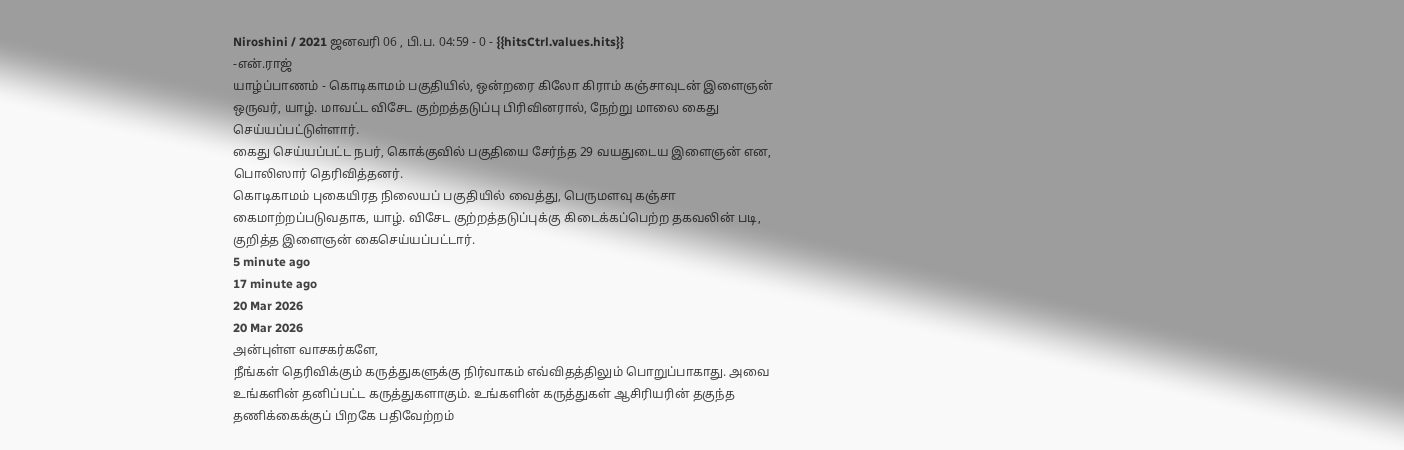Niroshini / 2021 ஜனவரி 06 , பி.ப. 04:59 - 0 - {{hitsCtrl.values.hits}}
-என்.ராஜ்
யாழ்ப்பாணம் - கொடிகாமம் பகுதியில், ஒன்றரை கிலோ கிராம் கஞ்சாவுடன் இளைஞன் ஒருவர், யாழ். மாவட்ட விசேட குற்றத்தடுப்பு பிரிவினரால், நேற்று மாலை கைது செய்யப்பட்டுள்ளார்.
கைது செய்யப்பட்ட நபர், கொக்குவில் பகுதியை சேர்ந்த 29 வயதுடைய இளைஞன் என, பொலிஸார் தெரிவித்தனர்.
கொடிகாமம் புகையிரத நிலையப் பகுதியில் வைத்து, பெருமளவு கஞ்சா கைமாற்றப்படுவதாக, யாழ். விசேட குற்றத்தடுப்புக்கு கிடைக்கப்பெற்ற தகவலின் படி, குறித்த இளைஞன் கைசெய்யப்பட்டார்.
5 minute ago
17 minute ago
20 Mar 2026
20 Mar 2026
அன்புள்ள வாசகர்களே,
நீங்கள் தெரிவிக்கும் கருத்துகளுக்கு நிர்வாகம் எவ்விதத்திலும் பொறுப்பாகாது. அவை உங்களின் தனிப்பட்ட கருத்துகளாகும். உங்களின் கருத்துகள் ஆசிரியரின் தகுந்த தணிக்கைக்குப் பிறகே பதிவேற்றம்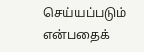செய்யப்படும் என்பதைக்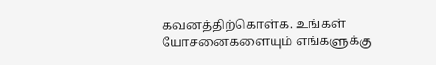கவனத்திற்கொள்க. உங்கள் யோசனைகளையும் எங்களுக்கு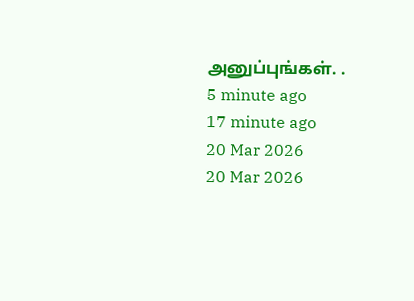அனுப்புங்கள். .
5 minute ago
17 minute ago
20 Mar 2026
20 Mar 2026